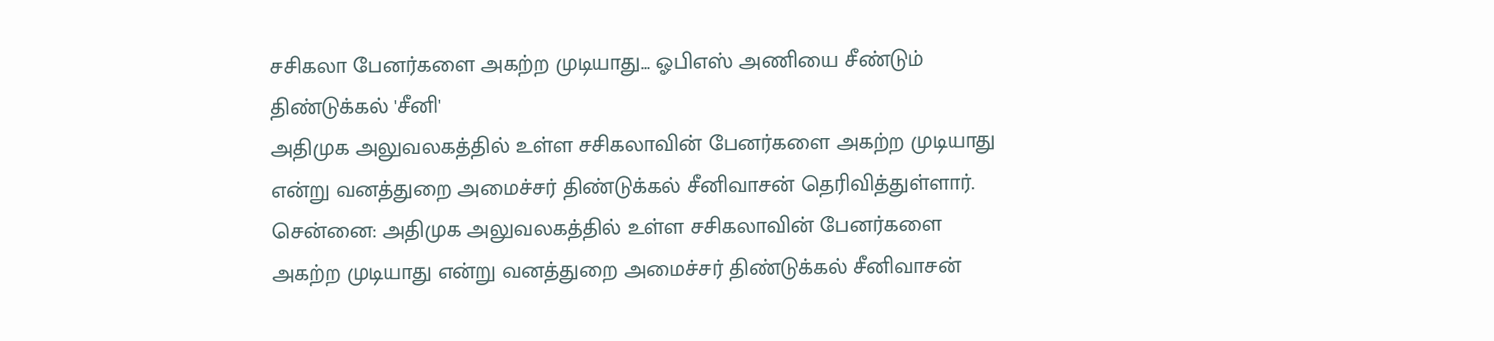சசிகலா பேனர்களை அகற்ற முடியாது... ஓபிஎஸ் அணியை சீண்டும் திண்டுக்கல் 'சீனி'
அதிமுக அலுவலகத்தில் உள்ள சசிகலாவின் பேனர்களை அகற்ற முடியாது என்று வனத்துறை அமைச்சர் திண்டுக்கல் சீனிவாசன் தெரிவித்துள்ளார்.
சென்னை: அதிமுக அலுவலகத்தில் உள்ள சசிகலாவின் பேனர்களை அகற்ற முடியாது என்று வனத்துறை அமைச்சர் திண்டுக்கல் சீனிவாசன்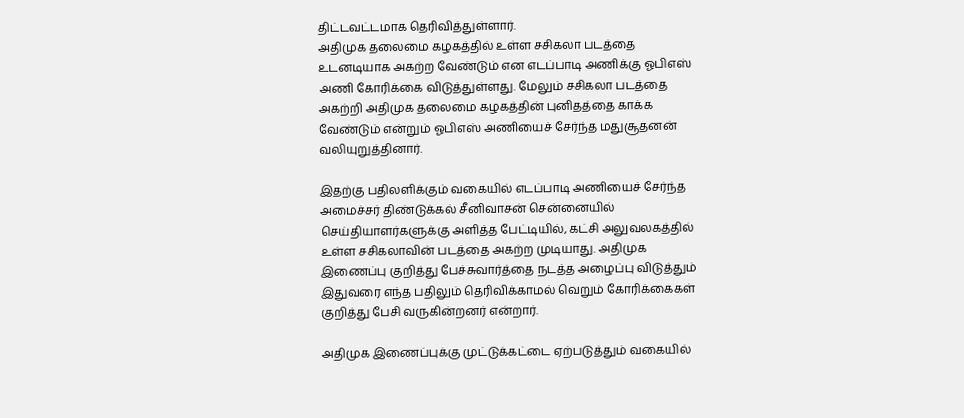திட்டவட்டமாக தெரிவித்துள்ளார்.
அதிமுக தலைமை கழகத்தில் உள்ள சசிகலா படத்தை உடனடியாக அகற்ற வேண்டும் என எடப்பாடி அணிக்கு ஓபிஎஸ் அணி கோரிக்கை விடுத்துள்ளது. மேலும் சசிகலா படத்தை அகற்றி அதிமுக தலைமை கழகத்தின் புனிதத்தை காக்க வேண்டும் என்றும் ஓபிஎஸ் அணியைச் சேர்ந்த மதுசூதனன் வலியுறுத்தினார்.

இதற்கு பதிலளிக்கும் வகையில் எடப்பாடி அணியைச் சேர்ந்த அமைச்சர் திண்டுக்கல் சீனிவாசன் சென்னையில் செய்தியாளர்களுக்கு அளித்த பேட்டியில், கட்சி அலுவலகத்தில் உள்ள சசிகலாவின் படத்தை அகற்ற முடியாது. அதிமுக இணைப்பு குறித்து பேச்சுவார்த்தை நடத்த அழைப்பு விடுத்தும் இதுவரை எந்த பதிலும் தெரிவிக்காமல் வெறும் கோரிக்கைகள் குறித்து பேசி வருகின்றனர் என்றார்.

அதிமுக இணைப்புக்கு முட்டுக்கட்டை ஏற்படுத்தும் வகையில்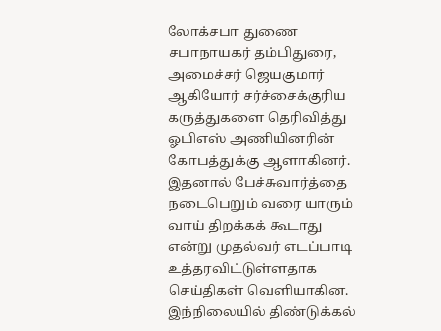லோக்சபா துணை சபாநாயகர் தம்பிதுரை, அமைச்சர் ஜெயகுமார் ஆகியோர் சர்ச்சைக்குரிய கருத்துகளை தெரிவித்து ஓபிஎஸ் அணியினரின் கோபத்துக்கு ஆளாகினர். இதனால் பேச்சுவார்த்தை நடைபெறும் வரை யாரும் வாய் திறக்கக் கூடாது என்று முதல்வர் எடப்பாடி உத்தரவிட்டுள்ளதாக செய்திகள் வெளியாகின.
இந்நிலையில் திண்டுக்கல்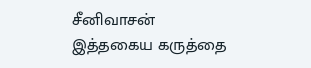சீனிவாசன் இத்தகைய கருத்தை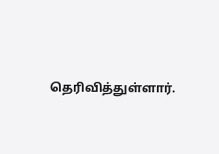தெரிவித்துள்ளார்.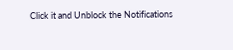Click it and Unblock the Notifications